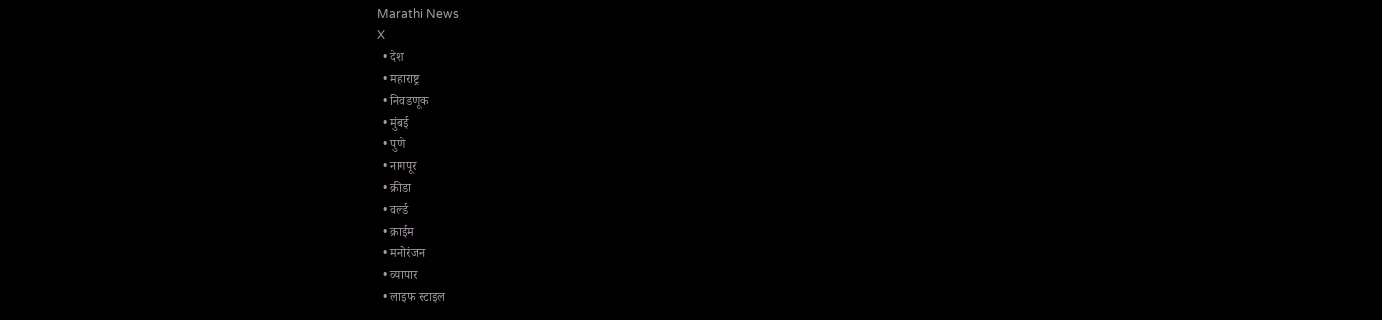Marathi News
X
  • देश
  • महाराष्ट्र
  • निवडणूक
  • मुंबई
  • पुणे
  • नागपूर
  • क्रीडा
  • वर्ल्ड
  • क्राईम
  • मनोरंजन
  • व्यापार
  • लाइफ स्टाइल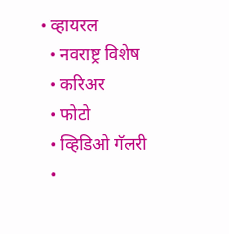• व्हायरल
  • नवराष्ट्र विशेष
  • करिअर
  • फोटो
  • व्हिडिओ गॅलरी
  •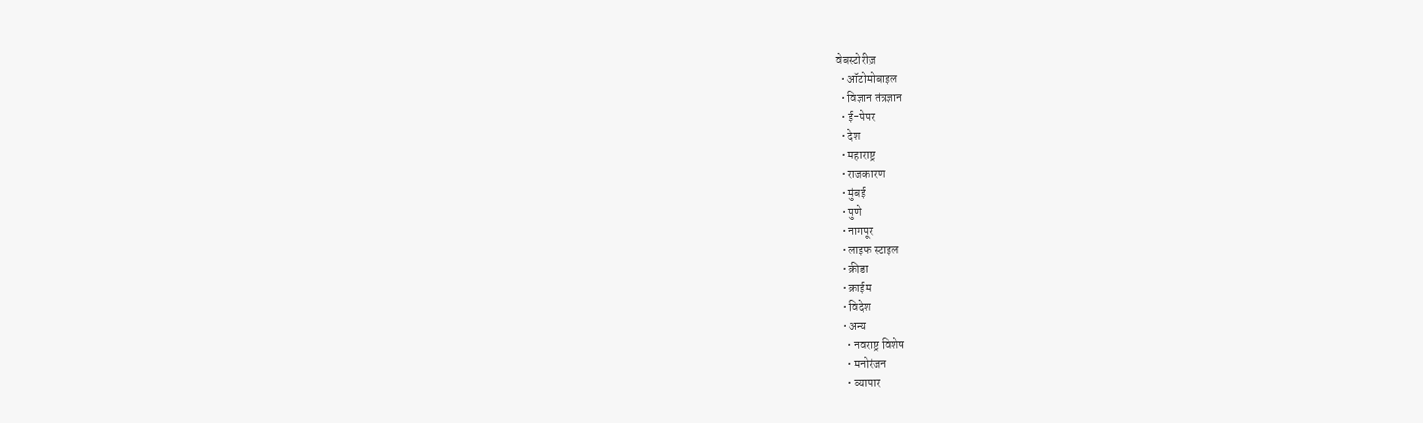वेबस्टोरीज़
  • ऑटोमोबाइल
  • विज्ञान तंत्रज्ञान
  • ई-पेपर
  • देश
  • महाराष्ट्र
  • राजकारण
  • मुंबई
  • पुणे
  • नागपूर
  • लाइफ स्टाइल
  • क्रीडा
  • क्राईम
  • विदेश
  • अन्य
    • नवराष्ट्र विशेष
    • मनोरंजन
    • व्यापार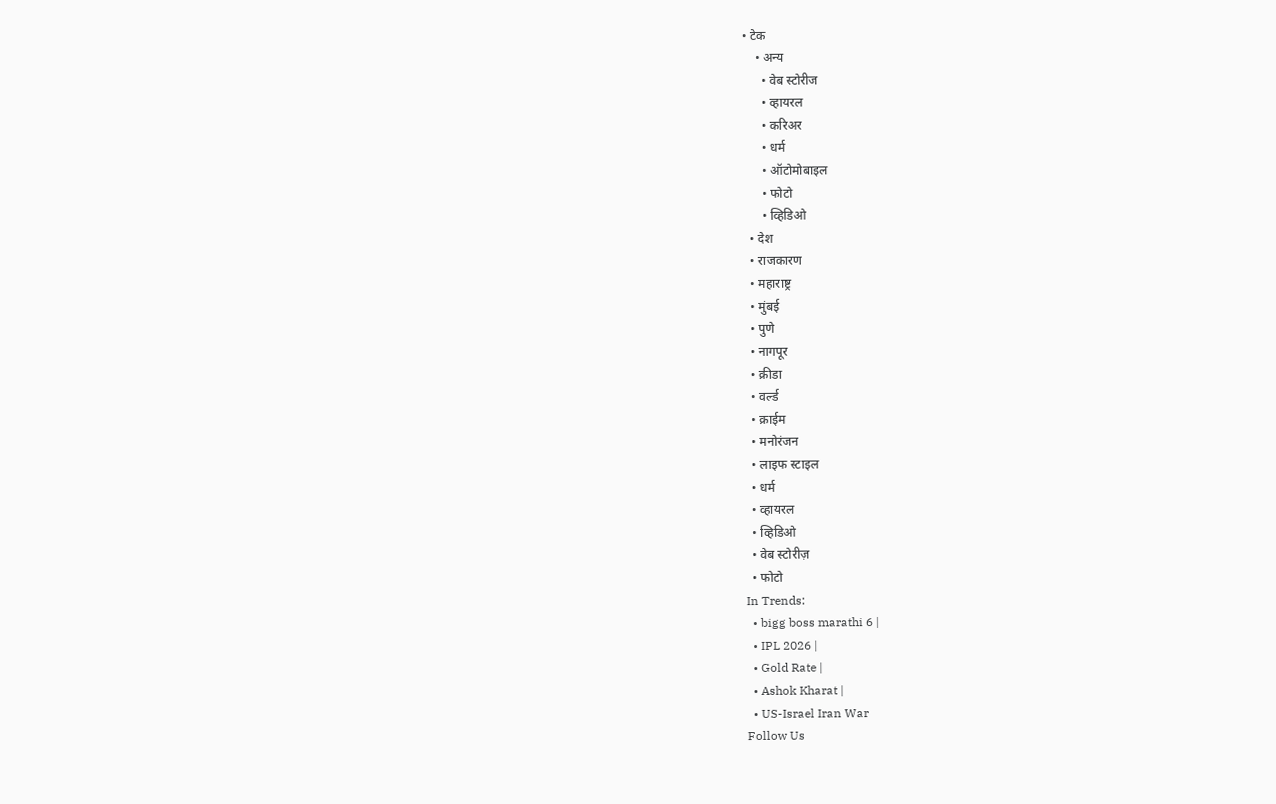• टेक
    • अन्य
      • वेब स्टोरीज
      • व्हायरल
      • करिअर
      • धर्म
      • ऑटोमोबाइल
      • फोटो
      • व्हिडिओ
  • देश
  • राजकारण
  • महाराष्ट्र
  • मुंबई
  • पुणे
  • नागपूर
  • क्रीडा
  • वर्ल्ड
  • क्राईम
  • मनोरंजन
  • लाइफ स्टाइल
  • धर्म
  • व्हायरल
  • व्हिडिओ
  • वेब स्टोरीज़
  • फोटो
In Trends:
  • bigg boss marathi 6 |
  • IPL 2026 |
  • Gold Rate |
  • Ashok Kharat |
  • US-Israel Iran War
Follow Us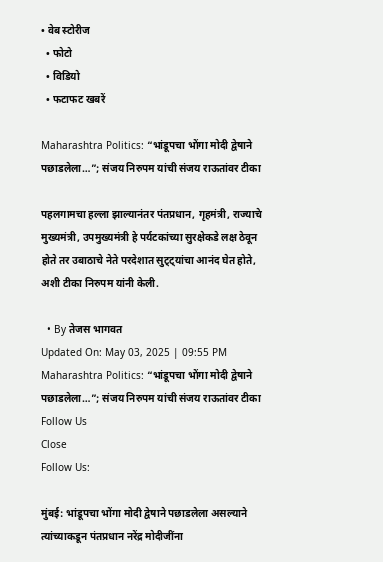• वेब स्टोरीज
  • फोटो
  • विडियो
  • फटाफट खबरें

Maharashtra Politics: “भांडूपचा भोंगा मोदी द्वेषाने पछाडलेला…”; संजय निरुपम यांची संजय राऊतांवर टीका

पहलगामचा हल्ला झाल्यानंतर पंतप्रधान, गृहमंत्री, राज्याचे मुख्यमंत्री, उपमुख्यमंत्री हे पर्यटकांच्या सुरक्षेकडे लक्ष ठेवून होते तर उबाठाचे नेते परदेशात सुट्ट्यांचा आनंद घेत होते, अशी टीका निरुपम यांनी केली.

  • By तेजस भागवत
Updated On: May 03, 2025 | 09:55 PM
Maharashtra Politics: “भांडूपचा भोंगा मोदी द्वेषाने पछाडलेला…”; संजय निरुपम यांची संजय राऊतांवर टीका
Follow Us
Close
Follow Us:

मुंबई: भांडूपचा भोंगा मोदी द्वेषाने पछाडलेला असल्याने त्यांच्याकडून पंतप्रधान नरेंद्र मोदीजींना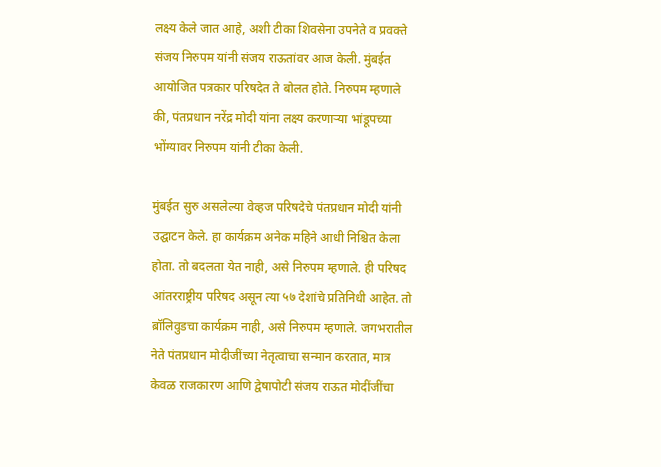लक्ष्य केले जात आहे, अशी टीका शिवसेना उपनेते व प्रवक्ते संजय निरुपम यांनी संजय राऊतांवर आज केली. मुंबईत आयोजित पत्रकार परिषदेत ते बोलत होते. निरुपम म्हणाले की, पंतप्रधान नरेंद्र मोदी यांना लक्ष्य करणाऱ्या भांडूपच्या भोंग्यावर निरुपम यांनी टीका केली.

मुंबईत सुरु असलेल्या वेव्हज परिषदेचे पंतप्रधान मोदी यांनी उद्घाटन केले. हा कार्यक्रम अनेक महिने आधी निश्चित केला होता. तो बदलता येत नाही, असे निरुपम म्हणाले. ही परिषद आंतरराष्ट्रीय परिषद असून त्या ५७ देशांचे प्रतिनिधी आहेत. तो ब़ॉलिवुडचा कार्यक्रम नाही, असे निरुपम म्हणाले. जगभरातील नेते पंतप्रधान मोदीजींच्या नेतृत्वाचा सन्मान करतात, मात्र केवळ राजकारण आणि द्वेषापोटी संजय राऊत मोदींजींचा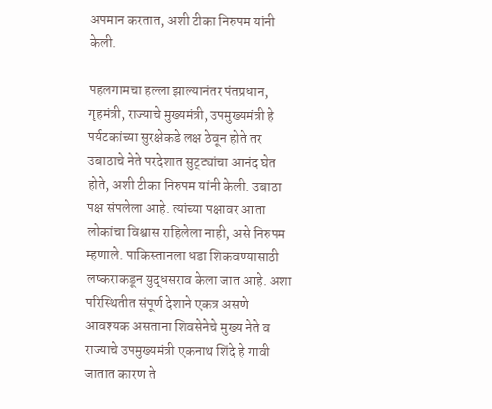अपमान करतात, अशी टीका निरुपम यांनी केली.

पहलगामचा हल्ला झाल्यानंतर पंतप्रधान, गृहमंत्री, राज्याचे मुख्यमंत्री, उपमुख्यमंत्री हे पर्यटकांच्या सुरक्षेकडे लक्ष ठेवून होते तर उबाठाचे नेते परदेशात सुट्ट्यांचा आनंद घेत होते, अशी टीका निरुपम यांनी केली. उबाठा पक्ष संपलेला आहे. त्यांच्या पक्षावर आता लोकांचा विश्वास राहिलेला नाही, असे निरुपम म्हणाले. पाकिस्तानला धडा शिकवण्यासाठी लष्कराकडून युद्धसराव केला जात आहे. अशा परिस्थितीत संपूर्ण देशाने एकत्र असणे आवश्यक असताना शिवसेनेचे मुख्य नेते व राज्याचे उपमुख्यमंत्री एकनाथ शिंदे हे गावी जातात कारण ते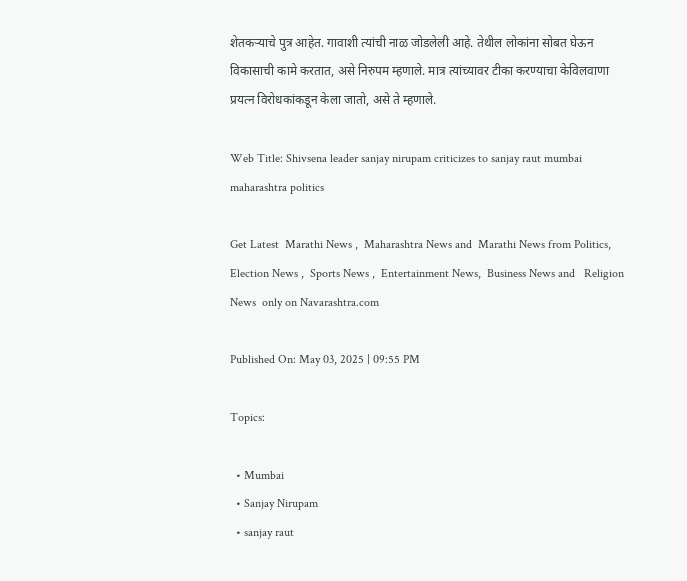शेतकऱ्याचे पुत्र आहेत. गावाशी त्यांची नाळ जोडलेली आहे. तेथील लोकांना सोबत घेऊन विकासाची कामे करतात, असे निरुपम म्हणाले. मात्र त्यांच्यावर टीका करण्याचा केविलवाणा प्रयत्न विरोधकांकडून केला जातो, असे ते म्हणाले.

Web Title: Shivsena leader sanjay nirupam criticizes to sanjay raut mumbai maharashtra politics

Get Latest  Marathi News ,  Maharashtra News and  Marathi News from Politics,  Election News ,  Sports News ,  Entertainment News,  Business News and   Religion News  only on Navarashtra.com

Published On: May 03, 2025 | 09:55 PM

Topics:

  • Mumbai
  • Sanjay Nirupam
  • sanjay raut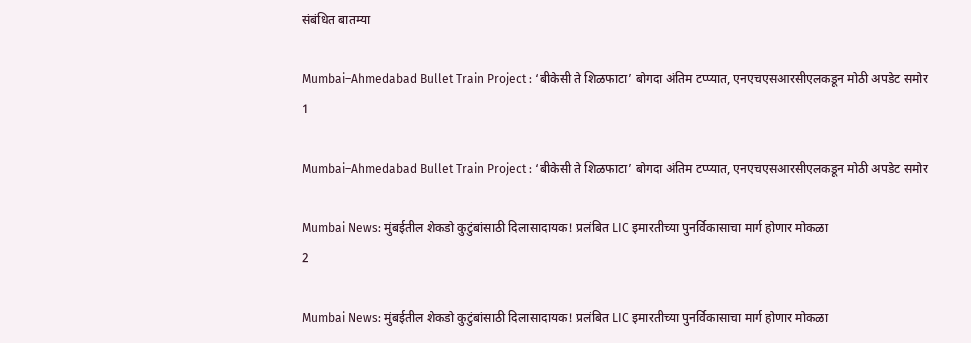संबंधित बातम्या

Mumbai–Ahmedabad Bullet Train Project : ‘बीकेसी ते शिळफाटा’ बोगदा अंतिम टप्प्यात, एनएचएसआरसीएलकडून मोठी अपडेट समोर
1

Mumbai–Ahmedabad Bullet Train Project : ‘बीकेसी ते शिळफाटा’ बोगदा अंतिम टप्प्यात, एनएचएसआरसीएलकडून मोठी अपडेट समोर

Mumbai News: मुंबईतील शेकडो कुटुंबांसाठी दिलासादायक! प्रलंबित LIC इमारतीच्या पुनर्विकासाचा मार्ग होणार मोकळा
2

Mumbai News: मुंबईतील शेकडो कुटुंबांसाठी दिलासादायक! प्रलंबित LIC इमारतीच्या पुनर्विकासाचा मार्ग होणार मोकळा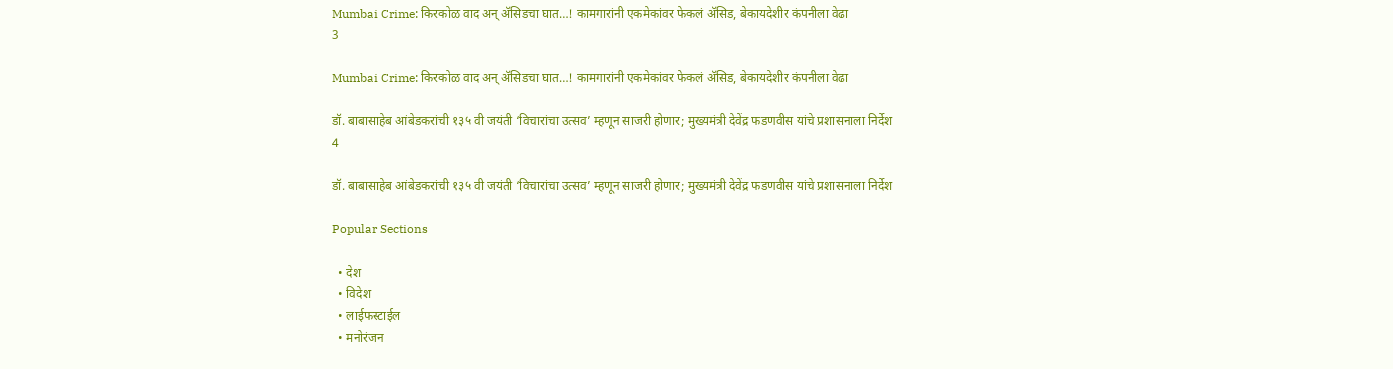Mumbai Crime: किरकोळ वाद अन् ॲसिडचा घात…! कामगारांनी एकमेकांवर फेकलं ॲसिड, बेकायदेशीर कंपनीला वेढा
3

Mumbai Crime: किरकोळ वाद अन् ॲसिडचा घात…! कामगारांनी एकमेकांवर फेकलं ॲसिड, बेकायदेशीर कंपनीला वेढा

डॉ. बाबासाहेब आंबेडकरांची १३५ वी जयंती ‘विचारांचा उत्सव’ म्हणून साजरी होणार; मुख्यमंत्री देवेंद्र फडणवीस यांचे प्रशासनाला निर्देश
4

डॉ. बाबासाहेब आंबेडकरांची १३५ वी जयंती ‘विचारांचा उत्सव’ म्हणून साजरी होणार; मुख्यमंत्री देवेंद्र फडणवीस यांचे प्रशासनाला निर्देश

Popular Sections

  • देश
  • विदेश
  • लाईफस्टाईल
  • मनोरंजन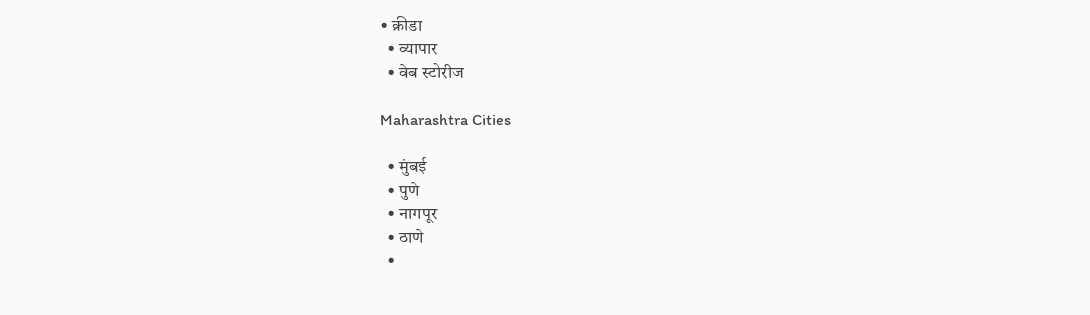• क्रीडा
  • व्यापार
  • वेब स्टोरीज

Maharashtra Cities

  • मुंबई
  • पुणे
  • नागपूर
  • ठाणे
  •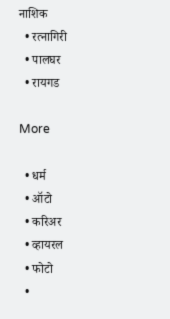नाशिक
  • रत्नागिरी
  • पालघर
  • रायगड

More

  • धर्म
  • ऑटो
  • करिअर
  • व्हायरल
  • फोटो
  •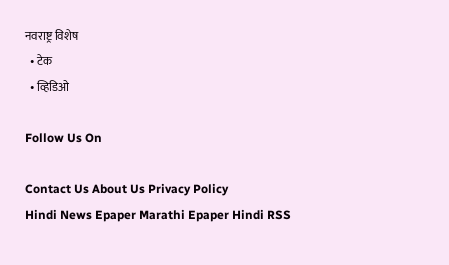नवराष्ट्र विशेष
  • टेक
  • व्हिडिओ

Follow Us On

Contact Us About Us Privacy Policy
Hindi News Epaper Marathi Epaper Hindi RSS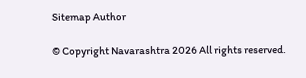Sitemap Author

© Copyright Navarashtra 2026 All rights reserved.